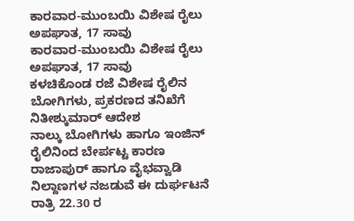ಕಾರವಾರ-ಮುಂಬಯಿ ವಿಶೇಷ ರೈಲು ಅಪಘಾತ, 17 ಸಾವು
ಕಾರವಾರ-ಮುಂಬಯಿ ವಿಶೇಷ ರೈಲು ಅಪಘಾತ, 17 ಸಾವು
ಕಳಚಿಕೊಂಡ ರಜೆ ವಿಶೇಷ ರೈಲಿನ ಬೋಗಿಗಳು, ಪ್ರಕರಣದ ತನಿಖೆಗೆ ನಿತೀಶ್ಕುಮಾರ್ ಆದೇಶ
ನಾಲ್ಕು ಬೋಗಿಗಳು ಹಾಗೂ ಇಂಜಿನ್ ರೈಲಿನಿಂದ ಬೇರ್ಪಟ್ಟ ಕಾರಣ ರಾಜಾಪುರ್ ಹಾಗೂ ವೈಭವ್ವಾಡಿ ನಿಲ್ದಾಣಗಳ ನಜಡುವೆ ಈ ದುರ್ಘಟನೆ ರಾತ್ರಿ 22.30 ರ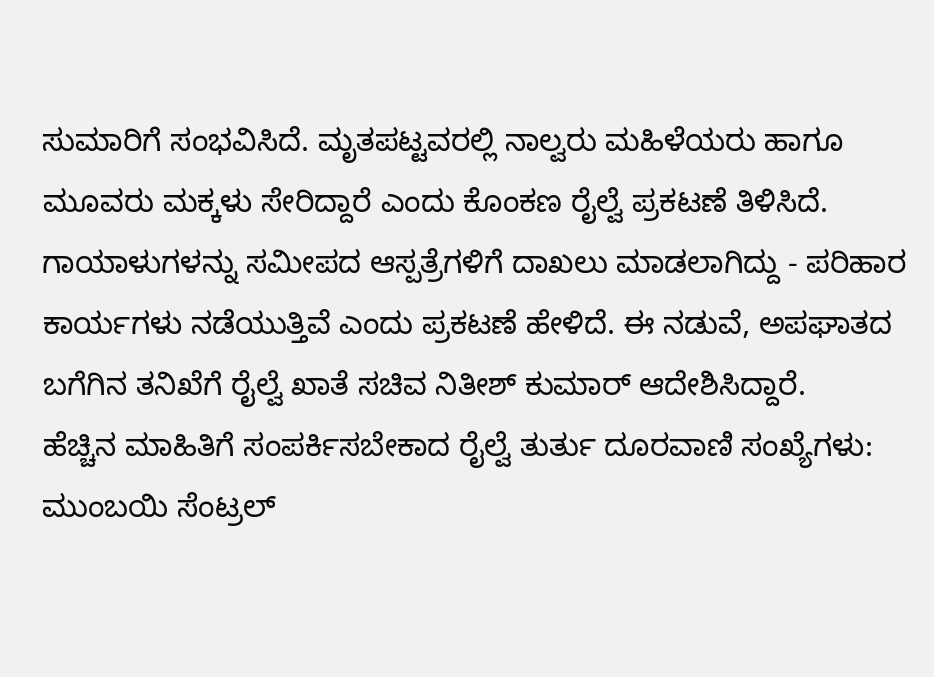ಸುಮಾರಿಗೆ ಸಂಭವಿಸಿದೆ. ಮೃತಪಟ್ಟವರಲ್ಲಿ ನಾಲ್ವರು ಮಹಿಳೆಯರು ಹಾಗೂ ಮೂವರು ಮಕ್ಕಳು ಸೇರಿದ್ದಾರೆ ಎಂದು ಕೊಂಕಣ ರೈಲ್ವೆ ಪ್ರಕಟಣೆ ತಿಳಿಸಿದೆ.
ಗಾಯಾಳುಗಳನ್ನು ಸಮೀಪದ ಆಸ್ಪತ್ರೆಗಳಿಗೆ ದಾಖಲು ಮಾಡಲಾಗಿದ್ದು - ಪರಿಹಾರ ಕಾರ್ಯಗಳು ನಡೆಯುತ್ತಿವೆ ಎಂದು ಪ್ರಕಟಣೆ ಹೇಳಿದೆ. ಈ ನಡುವೆ, ಅಪಘಾತದ ಬಗೆಗಿನ ತನಿಖೆಗೆ ರೈಲ್ವೆ ಖಾತೆ ಸಚಿವ ನಿತೀಶ್ ಕುಮಾರ್ ಆದೇಶಿಸಿದ್ದಾರೆ.
ಹೆಚ್ಚಿನ ಮಾಹಿತಿಗೆ ಸಂಪರ್ಕಿಸಬೇಕಾದ ರೈಲ್ವೆ ತುರ್ತು ದೂರವಾಣಿ ಸಂಖ್ಯೆಗಳು:
ಮುಂಬಯಿ ಸೆಂಟ್ರಲ್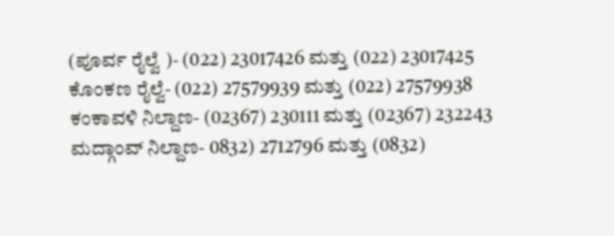(ಪೂರ್ವ ರೈಲ್ವೆ )- (022) 23017426 ಮತ್ತು (022) 23017425
ಕೊಂಕಣ ರೈಲ್ವೆ- (022) 27579939 ಮತ್ತು (022) 27579938
ಕಂಕಾವಳಿ ನಿಲ್ದಾಣ- (02367) 230111 ಮತ್ತು (02367) 232243
ಮದ್ಗಾಂವ್ ನಿಲ್ದಾಣ- 0832) 2712796 ಮತ್ತು (0832)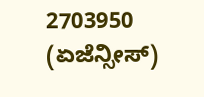2703950
(ಏಜೆನ್ಸೀಸ್)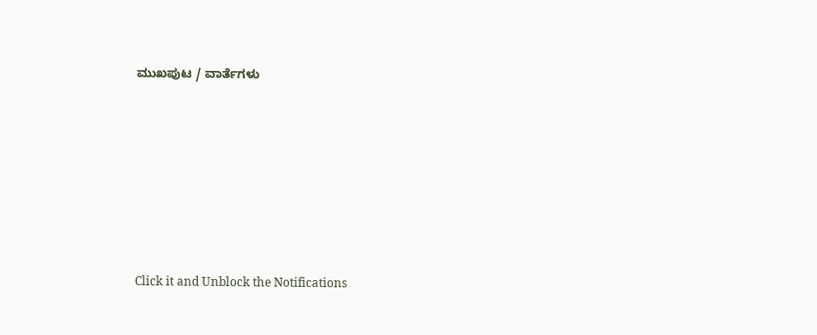ಮುಖಪುಟ / ವಾರ್ತೆಗಳು












Click it and Unblock the Notifications